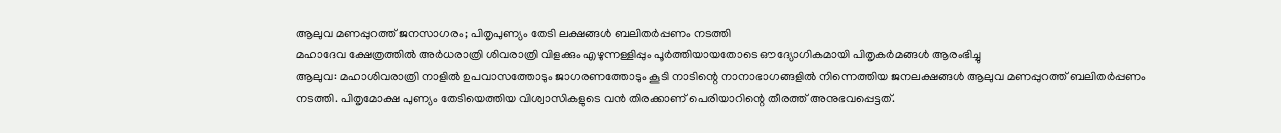ആലുവ മണപ്പുറത്ത് ജനസാഗരം; പിതൃപുണ്യം തേടി ലക്ഷങ്ങൾ ബലിതർപ്പണം നടത്തി
മഹാദേവ ക്ഷേത്രത്തിൽ അർധരാത്രി ശിവരാത്രി വിളക്കും എഴുന്നള്ളിപ്പും പൂർത്തിയായതോടെ ഔദ്യോഗികമായി പിതൃകർമങ്ങൾ ആരംഭിച്ചു
ആലുവ: മഹാശിവരാത്രി നാളിൽ ഉപവാസത്തോടും ജാഗരണത്തോടും കൂടി നാടിന്റെ നാനാഭാഗങ്ങളിൽ നിന്നെത്തിയ ജനലക്ഷങ്ങൾ ആലുവ മണപ്പുറത്ത് ബലിതർപ്പണം നടത്തി. പിതൃമോക്ഷ പുണ്യം തേടിയെത്തിയ വിശ്വാസികളുടെ വൻ തിരക്കാണ് പെരിയാറിന്റെ തീരത്ത് അനുഭവപ്പെട്ടത്.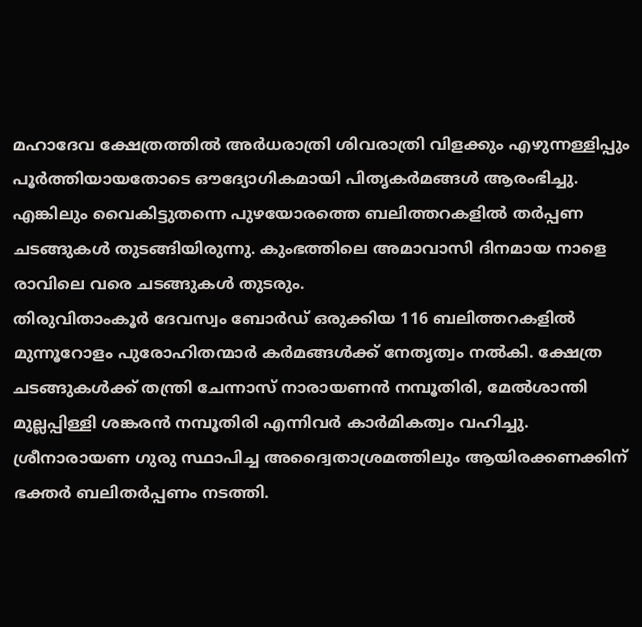മഹാദേവ ക്ഷേത്രത്തിൽ അർധരാത്രി ശിവരാത്രി വിളക്കും എഴുന്നള്ളിപ്പും പൂർത്തിയായതോടെ ഔദ്യോഗികമായി പിതൃകർമങ്ങൾ ആരംഭിച്ചു. എങ്കിലും വൈകിട്ടുതന്നെ പുഴയോരത്തെ ബലിത്തറകളിൽ തർപ്പണ ചടങ്ങുകൾ തുടങ്ങിയിരുന്നു. കുംഭത്തിലെ അമാവാസി ദിനമായ നാളെ രാവിലെ വരെ ചടങ്ങുകൾ തുടരും.
തിരുവിതാംകൂർ ദേവസ്വം ബോർഡ് ഒരുക്കിയ 116 ബലിത്തറകളിൽ മുന്നൂറോളം പുരോഹിതന്മാർ കർമങ്ങൾക്ക് നേതൃത്വം നൽകി. ക്ഷേത്ര ചടങ്ങുകൾക്ക് തന്ത്രി ചേന്നാസ് നാരായണൻ നമ്പൂതിരി, മേൽശാന്തി മുല്ലപ്പിള്ളി ശങ്കരൻ നമ്പൂതിരി എന്നിവർ കാർമികത്വം വഹിച്ചു.
ശ്രീനാരായണ ഗുരു സ്ഥാപിച്ച അദ്വൈതാശ്രമത്തിലും ആയിരക്കണക്കിന് ഭക്തർ ബലിതർപ്പണം നടത്തി.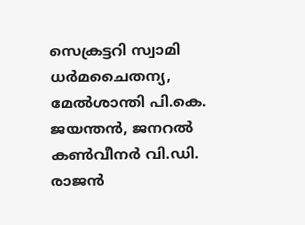സെക്രട്ടറി സ്വാമി ധർമചൈതന്യ, മേൽശാന്തി പി.കെ. ജയന്തൻ, ജനറൽ കൺവീനർ വി.ഡി. രാജൻ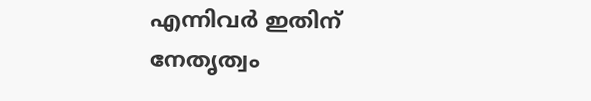എന്നിവർ ഇതിന് നേതൃത്വം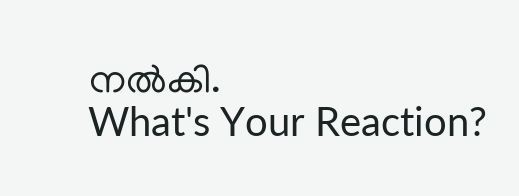നൽകി.
What's Your Reaction?